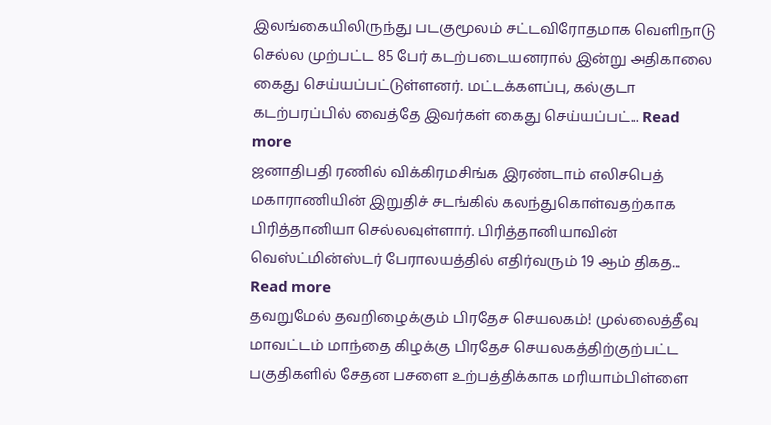இலங்கையிலிருந்து படகுமூலம் சட்டவிரோதமாக வெளிநாடு செல்ல முற்பட்ட 85 பேர் கடற்படையனரால் இன்று அதிகாலை கைது செய்யப்பட்டுள்ளனர். மட்டக்களப்பு, கல்குடா கடற்பரப்பில் வைத்தே இவர்கள் கைது செய்யப்பட்... Read more
ஜனாதிபதி ரணில் விக்கிரமசிங்க இரண்டாம் எலிசபெத் மகாராணியின் இறுதிச் சடங்கில் கலந்துகொள்வதற்காக பிரித்தானியா செல்லவுள்ளார். பிரித்தானியாவின் வெஸ்ட்மின்ஸ்டர் பேராலயத்தில் எதிர்வரும் 19 ஆம் திகத... Read more
தவறுமேல் தவறிழைக்கும் பிரதேச செயலகம்! முல்லைத்தீவு மாவட்டம் மாந்தை கிழக்கு பிரதேச செயலகத்திற்குற்பட்ட பகுதிகளில் சேதன பசளை உற்பத்திக்காக மரியாம்பிள்ளை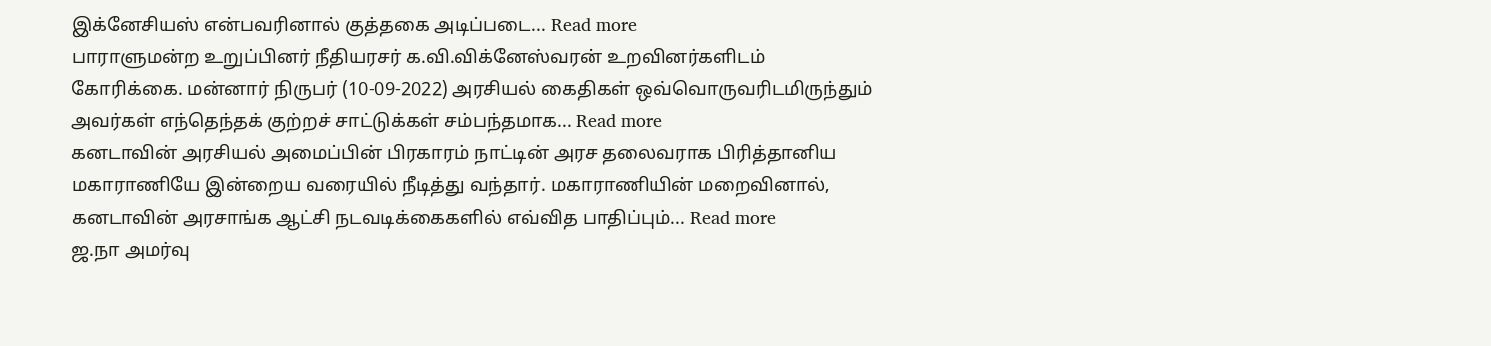இக்னேசியஸ் என்பவரினால் குத்தகை அடிப்படை... Read more
பாராளுமன்ற உறுப்பினர் நீதியரசர் க.வி.விக்னேஸ்வரன் உறவினர்களிடம் கோரிக்கை. மன்னார் நிருபர் (10-09-2022) அரசியல் கைதிகள் ஒவ்வொருவரிடமிருந்தும் அவர்கள் எந்தெந்தக் குற்றச் சாட்டுக்கள் சம்பந்தமாக... Read more
கனடாவின் அரசியல் அமைப்பின் பிரகாரம் நாட்டின் அரச தலைவராக பிரித்தானிய மகாராணியே இன்றைய வரையில் நீடித்து வந்தார். மகாராணியின் மறைவினால், கனடாவின் அரசாங்க ஆட்சி நடவடிக்கைகளில் எவ்வித பாதிப்பும்... Read more
ஜ.நா அமர்வு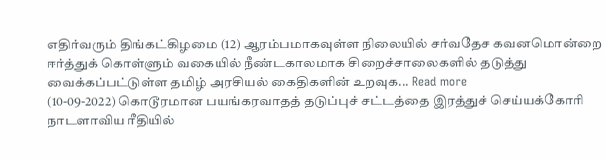எதிர்வரும் திங்கட்கிழமை (12) ஆரம்பமாகவுள்ள நிலையில் சர்வதேச கவனமொன்றை ஈர்த்துக் கொள்ளும் வகையில் நீண்டகாலமாக சிறைச்சாலைகளில் தடுத்து வைக்கப்பட்டுள்ள தமிழ் அரசியல் கைதிகளின் உறவுக... Read more
(10-09-2022) கொடூரமான பயங்கரவாதத் தடுப்புச் சட்டத்தை இரத்துச் செய்யக்கோரி நாடளாவிய ரீதியில்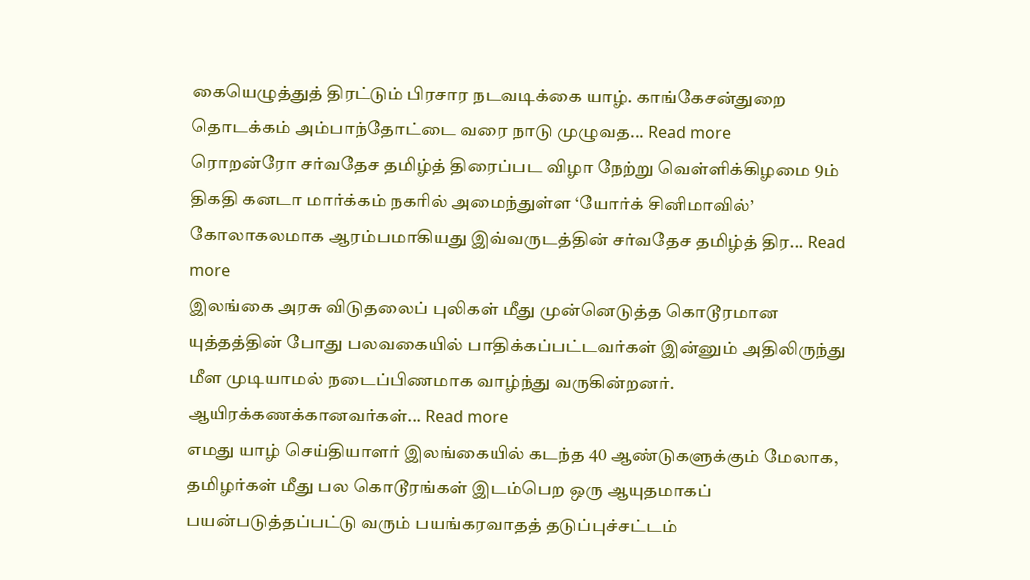கையெழுத்துத் திரட்டும் பிரசார நடவடிக்கை யாழ். காங்கேசன்துறை தொடக்கம் அம்பாந்தோட்டை வரை நாடு முழுவத... Read more
ரொறன்ரோ சர்வதேச தமிழ்த் திரைப்பட விழா நேற்று வெள்ளிக்கிழமை 9ம் திகதி கனடா மார்க்கம் நகரில் அமைந்துள்ள ‘யோர்க் சினிமாவில்’ கோலாகலமாக ஆரம்பமாகியது இவ்வருடத்தின் சர்வதேச தமிழ்த் திர... Read more
இலங்கை அரசு விடுதலைப் புலிகள் மீது முன்னெடுத்த கொடூரமான யுத்தத்தின் போது பலவகையில் பாதிக்கப்பட்டவர்கள் இன்னும் அதிலிருந்து மீள முடியாமல் நடைப்பிணமாக வாழ்ந்து வருகின்றனர். ஆயிரக்கணக்கானவர்கள்... Read more
எமது யாழ் செய்தியாளர் இலங்கையில் கடந்த 40 ஆண்டுகளுக்கும் மேலாக, தமிழர்கள் மீது பல கொடூரங்கள் இடம்பெற ஒரு ஆயுதமாகப் பயன்படுத்தப்பட்டு வரும் பயங்கரவாதத் தடுப்புச்சட்டம்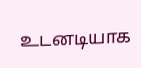உடனடியாக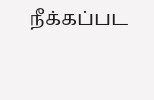நீக்கப்பட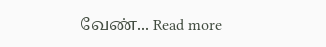வேண்... Read more